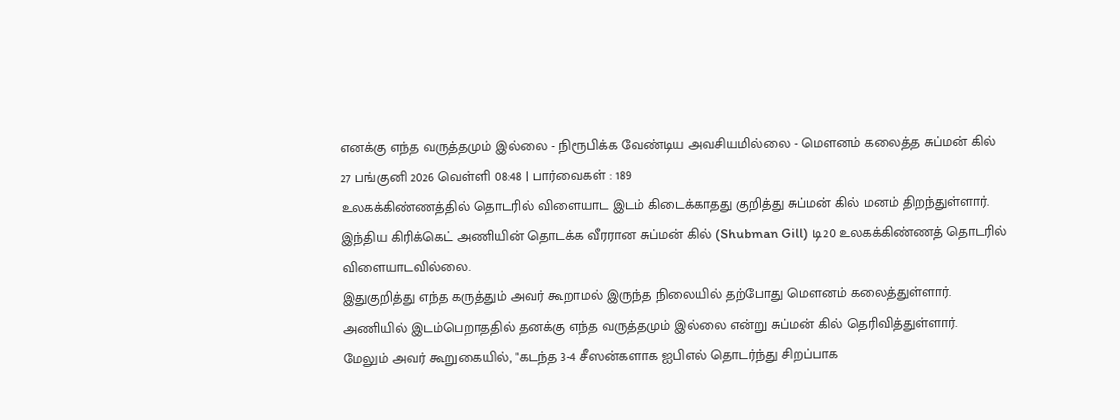எனக்கு எந்த வருத்தமும் இல்லை - நிரூபிக்க வேண்டிய அவசியமில்லை - மௌனம் கலைத்த சுப்மன் கில்
27 பங்குனி 2026 வெள்ளி 08:48 | பார்வைகள் : 189
உலகக்கிண்ணத்தில் தொடரில் விளையாட இடம் கிடைக்காதது குறித்து சுப்மன் கில் மனம் திறந்துள்ளார்.
இந்திய கிரிக்கெட் அணியின் தொடக்க வீரரான சுப்மன் கில் (Shubman Gill) டி20 உலகக்கிண்ணத் தொடரில் விளையாடவில்லை.
இதுகுறித்து எந்த கருத்தும் அவர் கூறாமல் இருந்த நிலையில் தற்போது மௌனம் கலைத்துள்ளார்.
அணியில் இடம்பெறாததில் தனக்கு எந்த வருத்தமும் இல்லை என்று சுப்மன் கில் தெரிவித்துள்ளார்.
மேலும் அவர் கூறுகையில், "கடந்த 3-4 சீஸன்களாக ஐபிஎல் தொடர்ந்து சிறப்பாக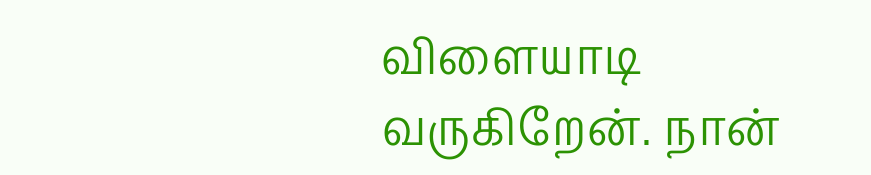விளையாடி வருகிறேன். நான்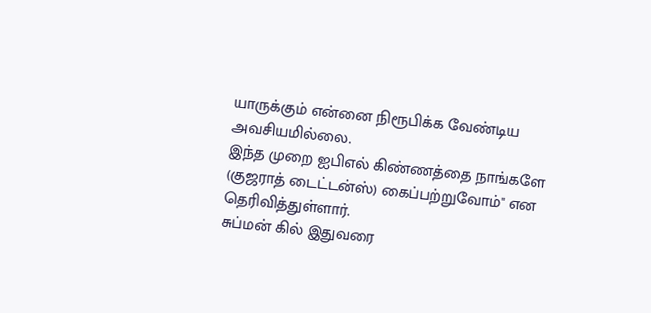யாருக்கும் என்னை நிரூபிக்க வேண்டிய அவசியமில்லை.
இந்த முறை ஐபிஎல் கிண்ணத்தை நாங்களே (குஜராத் டைட்டன்ஸ்) கைப்பற்றுவோம்" என தெரிவித்துள்ளார்.
சுப்மன் கில் இதுவரை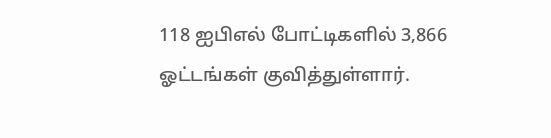118 ஐபிஎல் போட்டிகளில் 3,866 ஓட்டங்கள் குவித்துள்ளார்.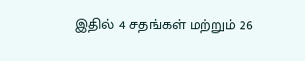இதில் 4 சதங்கள் மற்றும் 26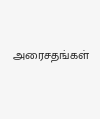அரைசதங்கள்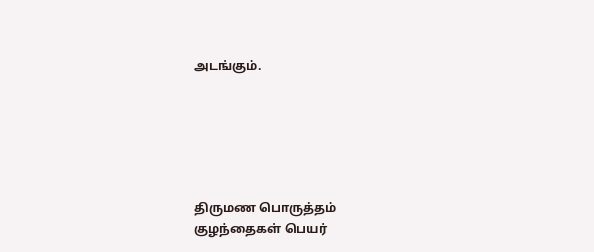அடங்கும்.






திருமண பொருத்தம்
குழந்தைகள் பெயர்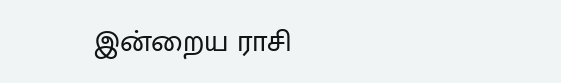இன்றைய ராசி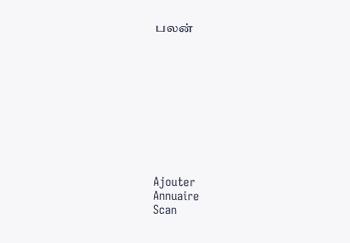பலன்










Ajouter
Annuaire
Scan